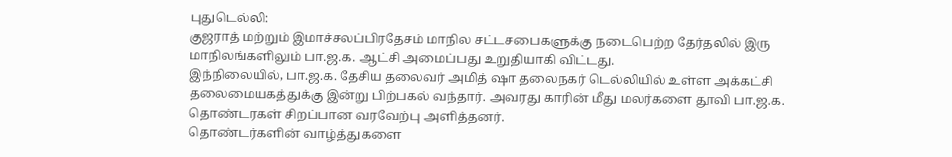புதுடெல்லி:
குஜராத் மற்றும் இமாச்சலப்பிரதேசம் மாநில சட்டசபைகளுக்கு நடைபெற்ற தேர்தலில் இரு மாநிலங்களிலும் பா.ஜ.க. ஆட்சி அமைப்பது உறுதியாகி விட்டது.
இந்நிலையில், பா.ஜ.க. தேசிய தலைவர் அமித் ஷா தலைநகர் டெல்லியில் உள்ள அக்கட்சி தலைமையகத்துக்கு இன்று பிற்பகல் வந்தார். அவரது காரின் மீது மலர்களை தூவி பா.ஜ.க. தொண்டரகள் சிறப்பான வரவேற்பு அளித்தனர்.
தொண்டர்களின் வாழ்த்துகளை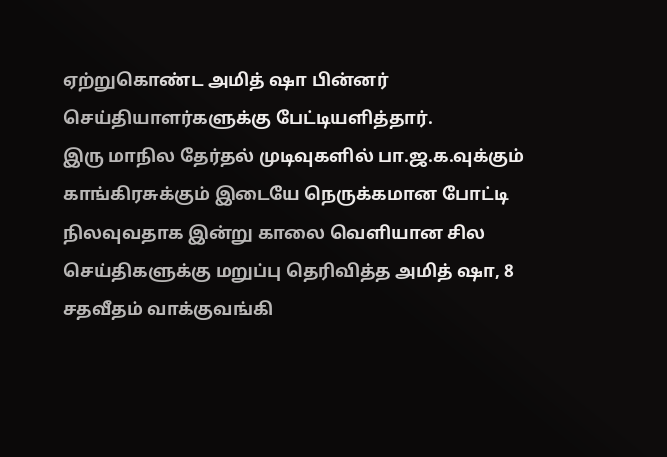ஏற்றுகொண்ட அமித் ஷா பின்னர் செய்தியாளர்களுக்கு பேட்டியளித்தார்.
இரு மாநில தேர்தல் முடிவுகளில் பா.ஜ.க.வுக்கும் காங்கிரசுக்கும் இடையே நெருக்கமான போட்டி நிலவுவதாக இன்று காலை வெளியான சில செய்திகளுக்கு மறுப்பு தெரிவித்த அமித் ஷா, 8 சதவீதம் வாக்குவங்கி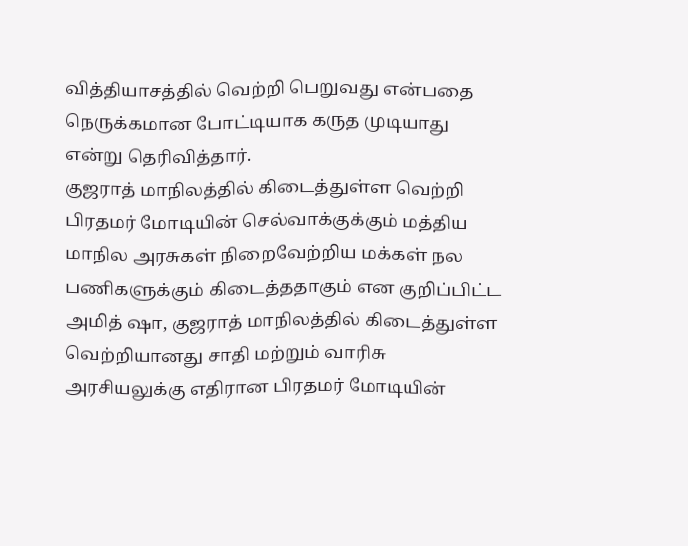வித்தியாசத்தில் வெற்றி பெறுவது என்பதை நெருக்கமான போட்டியாக கருத முடியாது என்று தெரிவித்தார்.
குஜராத் மாநிலத்தில் கிடைத்துள்ள வெற்றி பிரதமர் மோடியின் செல்வாக்குக்கும் மத்திய மாநில அரசுகள் நிறைவேற்றிய மக்கள் நல பணிகளுக்கும் கிடைத்ததாகும் என குறிப்பிட்ட அமித் ஷா, குஜராத் மாநிலத்தில் கிடைத்துள்ள வெற்றியானது சாதி மற்றும் வாரிசு அரசியலுக்கு எதிரான பிரதமர் மோடியின்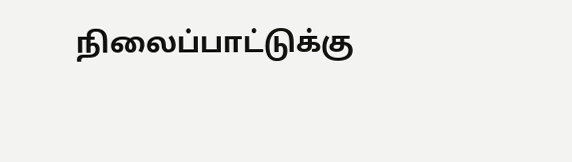நிலைப்பாட்டுக்கு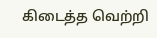கிடைத்த வெற்றி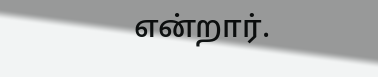என்றார்.